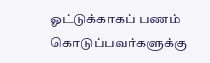ஓட்டுக்காகப் பணம் கொடுப்பவர்களுக்கு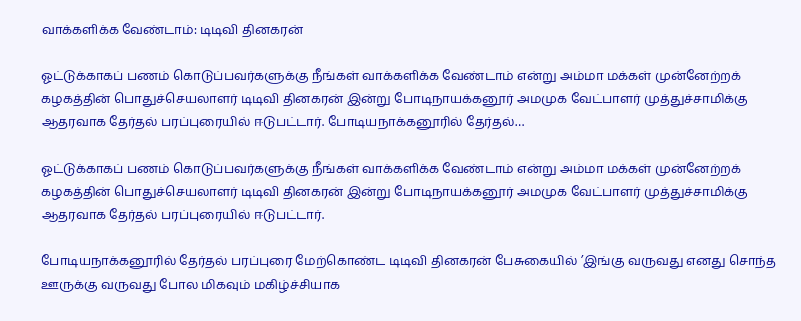வாக்களிக்க வேண்டாம்: டிடிவி தினகரன்

ஓட்டுக்காகப் பணம் கொடுப்பவர்களுக்கு நீங்கள் வாக்களிக்க வேண்டாம் என்று அம்மா மக்கள் முன்னேற்றக் கழகத்தின் பொதுச்செயலாளர் டிடிவி தினகரன் இன்று போடிநாயக்கனூர் அமமுக வேட்பாளர் முத்துச்சாமிக்கு ஆதரவாக தேர்தல் பரப்புரையில் ஈடுபட்டார். போடியநாக்கனூரில் தேர்தல்…

ஓட்டுக்காகப் பணம் கொடுப்பவர்களுக்கு நீங்கள் வாக்களிக்க வேண்டாம் என்று அம்மா மக்கள் முன்னேற்றக் கழகத்தின் பொதுச்செயலாளர் டிடிவி தினகரன் இன்று போடிநாயக்கனூர் அமமுக வேட்பாளர் முத்துச்சாமிக்கு ஆதரவாக தேர்தல் பரப்புரையில் ஈடுபட்டார்.

போடியநாக்கனூரில் தேர்தல் பரப்புரை மேற்கொண்ட டிடிவி தினகரன் பேசுகையில் ’இங்கு வருவது எனது சொந்த ஊருக்கு வருவது போல மிகவும் மகிழ்ச்சியாக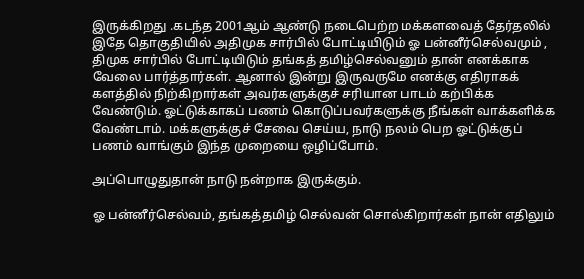இருக்கிறது .கடந்த 2001ஆம் ஆண்டு நடைபெற்ற மக்களவைத் தேர்தலில் இதே தொகுதியில் அதிமுக சார்பில் போட்டியிடும் ஓ பன்னீர்செல்வமும் , திமுக சார்பில் போட்டியிடும் தங்கத் தமிழ்செல்வனும் தான் எனக்காக வேலை பார்த்தார்கள். ஆனால் இன்று இருவருமே எனக்கு எதிராகக் களத்தில் நிற்கிறார்கள் அவர்களுக்குச் சரியான பாடம் கற்பிக்க வேண்டும். ஓட்டுக்காகப் பணம் கொடுப்பவர்களுக்கு நீங்கள் வாக்களிக்க வேண்டாம். மக்களுக்குச் சேவை செய்ய, நாடு நலம் பெற ஓட்டுக்குப் பணம் வாங்கும் இந்த முறையை ஒழிப்போம்.

அப்பொழுதுதான் நாடு நன்றாக இருக்கும்.

ஓ பன்னீர்செல்வம், தங்கத்தமிழ் செல்வன் சொல்கிறார்கள் நான் எதிலும்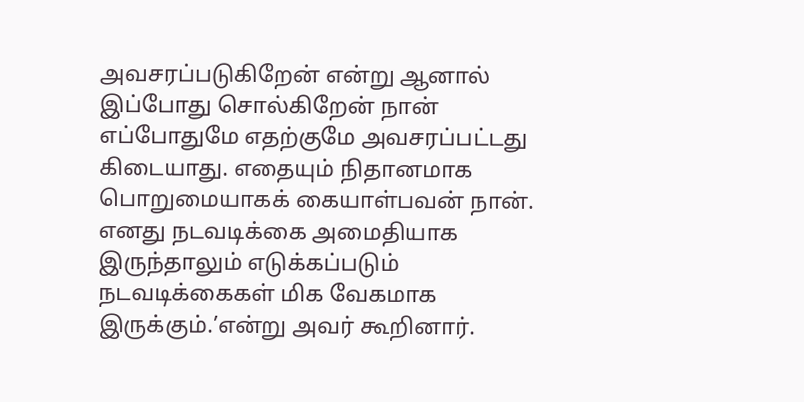அவசரப்படுகிறேன் என்று ஆனால் இப்போது சொல்கிறேன் நான் எப்போதுமே எதற்குமே அவசரப்பட்டது கிடையாது. எதையும் நிதானமாக பொறுமையாகக் கையாள்பவன் நான். எனது நடவடிக்கை அமைதியாக இருந்தாலும் எடுக்கப்படும் நடவடிக்கைகள் மிக வேகமாக இருக்கும்.’என்று அவர் கூறினார்.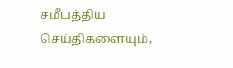சமீபத்திய செய்திகளையும்,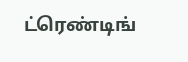ட்ரெண்டிங்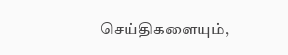செய்திகளையும்,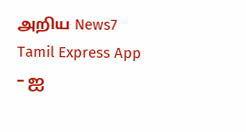அறிய News7 Tamil Express App – ஐ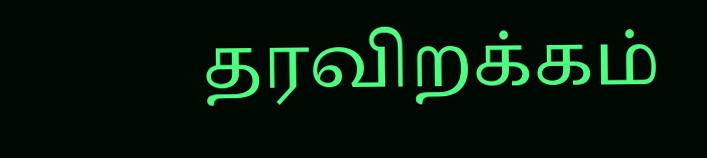தரவிறக்கம்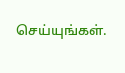செய்யுங்கள்.